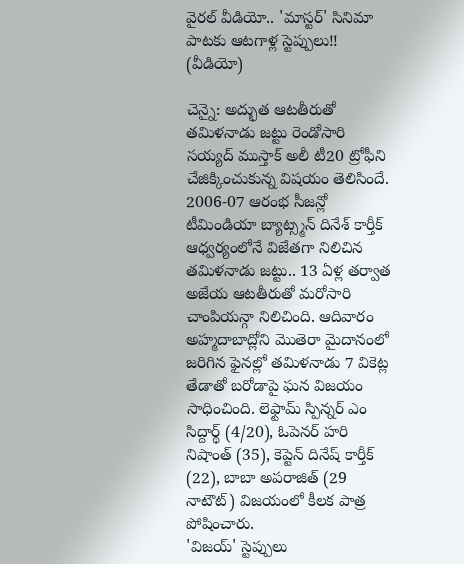వైరల్ వీడియో.. 'మాస్టర్' సినిమా పాటకు ఆటగాళ్ల స్టెప్పులు!! (వీడియో)

చెన్నై: అద్భుత ఆటతీరుతో తమిళనాడు జట్టు రెండోసారి సయ్యద్ ముస్తాక్ అలీ టీ20 ట్రోఫీని చేజిక్కించుకున్న విషయం తెలిసిందే. 2006-07 ఆరంభ సీజన్లో టీమిండియా బ్యాట్స్మన్ దినేశ్ కార్తీక్ ఆధ్వర్యంలోనే విజేతగా నిలిచిన తమిళనాడు జట్టు.. 13 ఏళ్ల తర్వాత అజేయ ఆటతీరుతో మరోసారి చాంపియన్గా నిలిచింది. ఆదివారం అహ్మదాబాద్లోని మొతెరా మైదానంలో జరిగిన ఫైనల్లో తమిళనాడు 7 వికెట్ల తేడాతో బరోడాపై ఘన విజయం సాధించింది. లెఫ్టామ్ స్పిన్నర్ ఎం సిద్దార్థ్ (4/20), ఓపెనర్ హరి నిషాంత్ (35), కెప్టెన్ దినేష్ కార్తీక్ (22), బాబా అపరాజిత్ (29 నాటౌట్) విజయంలో కీలక పాత్ర పోషించారు.
'విజయ్' స్టెప్పులు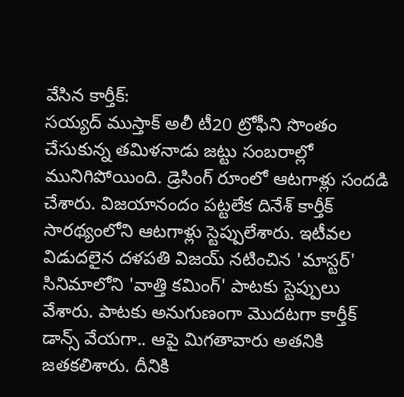వేసిన కార్తీక్:
సయ్యద్ ముస్తాక్ అలీ టీ20 ట్రోఫీని సొంతం చేసుకున్న తమిళనాడు జట్టు సంబరాల్లో మునిగిపోయింది. డ్రెసింగ్ రూంలో ఆటగాళ్లు సందడి చేశారు. విజయానందం పట్టలేక దినేశ్ కార్తీక్ సారథ్యంలోని ఆటగాళ్లు స్టెప్పులేశారు. ఇటీవల విడుదలైన దళపతి విజయ్ నటించిన 'మాస్టర్' సినిమాలోని 'వాత్తి కమింగ్' పాటకు స్టెప్పులు వేశారు. పాటకు అనుగుణంగా మొదటగా కార్తీక్ డాన్స్ వేయగా.. ఆపై మిగతావారు అతనికి జతకలిశారు. దీనికి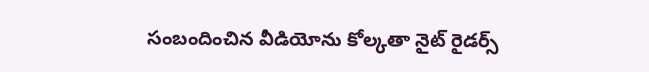సంబందించిన వీడియోను కోల్కతా నైట్ రైడర్స్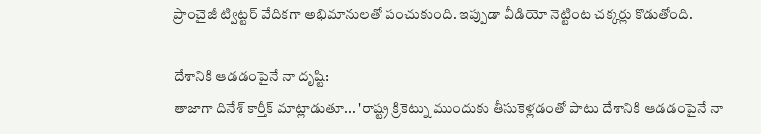ప్రాంచైజీ ట్విట్టర్ వేదికగా అభిమానులతో పంచుకుంది. ఇప్పుడా వీడియో నెట్టింట చక్కర్లు కొడుతోంది.

దేశానికి ఆడడంపైనే నా దృష్టి:
తాజాగా దినేశ్ కార్తీక్ మాట్లాడుతూ... 'రాష్ట్ర క్రికెట్ను ముందుకు తీసుకెళ్లడంతో పాటు దేశానికి ఆడడంపైనే నా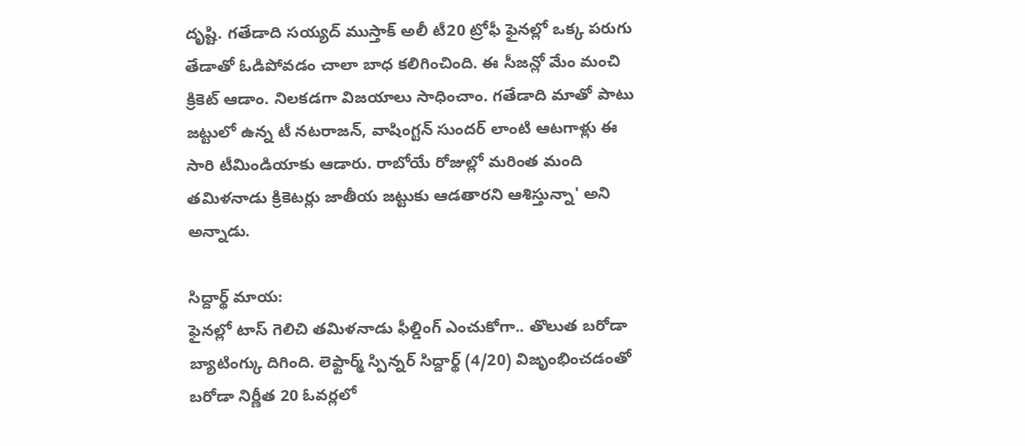దృష్టి. గతేడాది సయ్యద్ ముస్తాక్ అలీ టీ20 ట్రోఫీ ఫైనల్లో ఒక్క పరుగు తేడాతో ఓడిపోవడం చాలా బాధ కలిగించింది. ఈ సీజన్లో మేం మంచి క్రికెట్ ఆడాం. నిలకడగా విజయాలు సాధించాం. గతేడాది మాతో పాటు జట్టులో ఉన్న టీ నటరాజన్, వాషింగ్టన్ సుందర్ లాంటి ఆటగాళ్లు ఈ సారి టీమిండియాకు ఆడారు. రాబోయే రోజుల్లో మరింత మంది తమిళనాడు క్రికెటర్లు జాతీయ జట్టుకు ఆడతారని ఆశిస్తున్నా' అని అన్నాడు.

సిద్దార్థ్ మాయ:
ఫైనల్లో టాస్ గెలిచి తమిళనాడు ఫీల్డింగ్ ఎంచుకోగా.. తొలుత బరోడా బ్యాటింగ్కు దిగింది. లెఫ్టార్మ్ స్పిన్నర్ సిద్దార్థ్ (4/20) విజృంభించడంతో బరోడా నిర్ణీత 20 ఓవర్లలో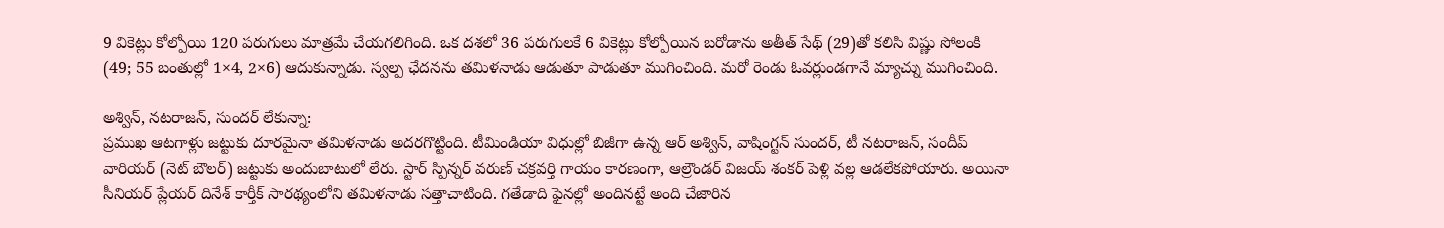9 వికెట్లు కోల్పోయి 120 పరుగులు మాత్రమే చేయగలిగింది. ఒక దశలో 36 పరుగులకే 6 వికెట్లు కోల్పోయిన బరోడాను అతీత్ సేథ్ (29)తో కలిసి విష్ణు సోలంకి (49; 55 బంతుల్లో 1×4, 2×6) ఆదుకున్నాడు. స్వల్ప ఛేదనను తమిళనాడు ఆడుతూ పాడుతూ ముగించింది. మరో రెండు ఓవర్లుండగానే మ్యాచ్ను ముగించింది.

అశ్విన్, నటరాజన్, సుందర్ లేకున్నా:
ప్రముఖ ఆటగాళ్లు జట్టుకు దూరమైనా తమిళనాడు అదరగొట్టింది. టీమిండియా విధుల్లో బిజీగా ఉన్న ఆర్ అశ్విన్, వాషింగ్టన్ సుందర్, టీ నటరాజన్, సందీప్ వారియర్ (నెట్ బౌలర్) జట్టుకు అందుబాటులో లేరు. స్టార్ స్పిన్నర్ వరుణ్ చక్రవర్తి గాయం కారణంగా, ఆల్రౌండర్ విజయ్ శంకర్ పెళ్లి వల్ల ఆడలేకపోయారు. అయినా సీనియర్ ప్లేయర్ దినేశ్ కార్తీక్ సారథ్యంలోని తమిళనాడు సత్తాచాటింది. గతేడాది ఫైనల్లో అందినట్టే అంది చేజారిన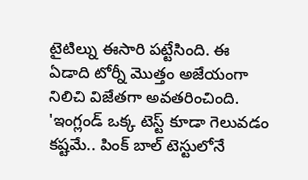టైటిల్ను ఈసారి పట్టేసింది. ఈ ఏడాది టోర్నీ మొత్తం అజేయంగా నిలిచి విజేతగా అవతరించింది.
'ఇంగ్లండ్ ఒక్క టెస్ట్ కూడా గెలువడం కష్టమే.. పింక్ బాల్ టెస్టులోనే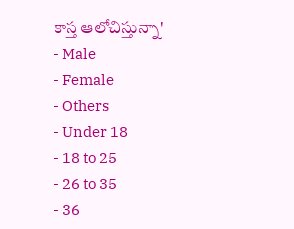కాస్త ఆలోచిస్తున్నా'
- Male
- Female
- Others
- Under 18
- 18 to 25
- 26 to 35
- 36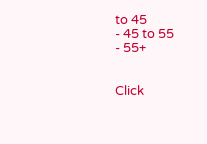to 45
- 45 to 55
- 55+


Click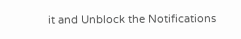it and Unblock the Notifications